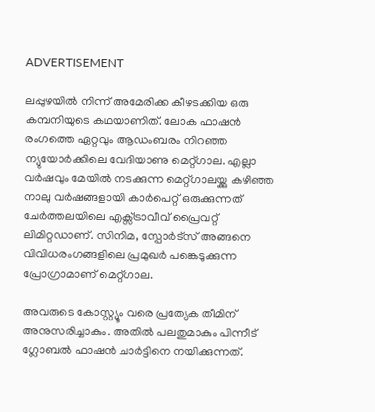ADVERTISEMENT

ലപ്പുഴയിൽ നിന്ന് അമേരിക്ക കീഴടക്കിയ ഒരു കമ്പനിയുടെ കഥയാണിത്. ലോക ഫാഷൻ രംഗത്തെ ഏറ്റവും ആഡംബരം നിറഞ്ഞ  ന്യുയോര്‍ക്കിലെ വേദിയാണു മെറ്റ്ഗാല. എല്ലാ വർഷവും മേയിൽ നടക്കുന്ന മെറ്റ്‌ഗാലയ്ക്കു കഴിഞ്ഞ നാലു വർഷങ്ങളായി കാർപെറ്റ് ഒരുക്കുന്നത് ചേർത്തലയിലെ എക്സ്ട്രാവീവ് പ്രൈവറ്റ് ലിമിറ്റ‍ഡാണ്. സിനിമ, സ്പോർട്സ് അങ്ങനെ വിവിധരംഗങ്ങളിലെ പ്രമുഖർ പങ്കെടുക്കുന്ന പ്രോഗ്രാമാണ് മെറ്റ്ഗാല.

അവരുടെ കോസ്റ്റ്യൂം വരെ പ്രത്യേക തീമിന് അനുസരിച്ചാകും. അതിൽ പലതുമാകും പിന്നീട് ഗ്ലോബൽ ഫാഷൻ ചാർട്ടിനെ നയിക്കുന്നത്.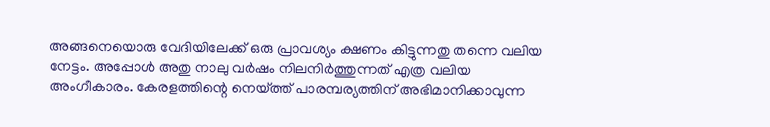അങ്ങനെയൊരു വേദിയിലേക്ക് ഒരു പ്രാവശ്യം ക്ഷണം കിട്ടുന്നതു തന്നെ വലിയ നേട്ടം. അപ്പോൾ അതു നാലു വർഷം നിലനിർത്തുന്നത് എത്ര വലിയ അംഗീകാരം. കേരളത്തിന്റെ നെയ്ത്ത് പാരമ്പര്യത്തിന് അഭിമാനിക്കാവുന്ന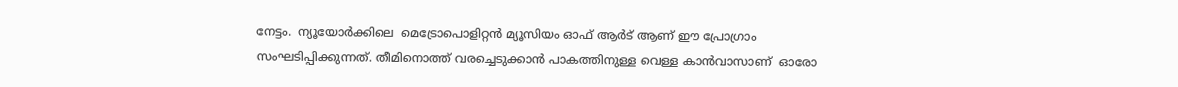നേട്ടം.  ന്യൂയോർക്കിലെ  മെട്രോപൊളിറ്റൻ മ്യൂസിയം ഓഫ് ആർട് ആണ് ഈ പ്രോഗ്രാം സംഘടിപ്പിക്കുന്നത്. തീമിനൊത്ത് വരച്ചെടുക്കാൻ പാകത്തിനുള്ള വെള്ള കാൻവാസാണ്  ഓരോ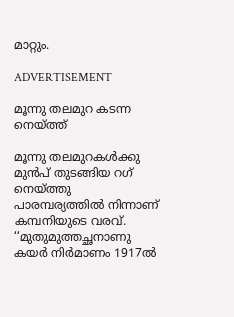മാറ്റും.

ADVERTISEMENT

മൂന്നു തലമുറ കടന്ന നെയ്ത്ത്

മൂന്നു തലമുറകൾക്കു മുൻപ് തുടങ്ങിയ റഗ് നെയ്ത്തു പാരമ്പര്യത്തിൽ നിന്നാണ് കമ്പനിയുടെ വരവ്.  ‘‘മുതുമുത്തച്ഛനാണു കയർ നിർമാണം 1917ൽ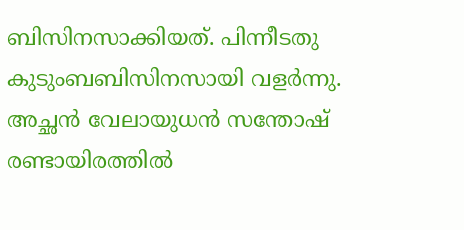ബിസിനസാക്കിയത്. പിന്നീടതു കുടുംബബിസിനസായി വളർന്നു. അച്ഛൻ വേലായുധൻ സന്തോഷ് രണ്ടായിരത്തിൽ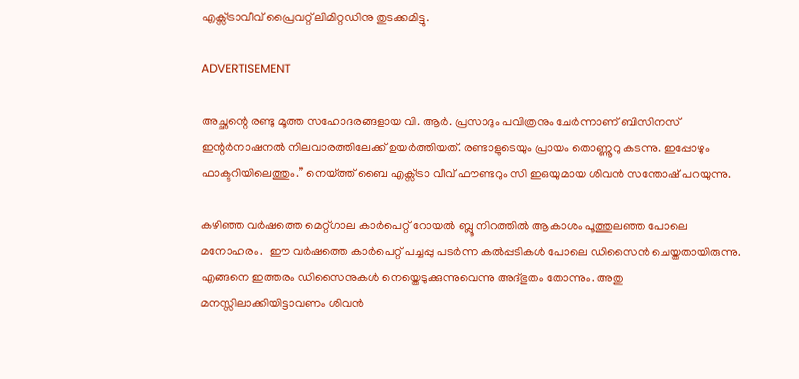എക്സ്ട്രാവീവ് പ്രൈവറ്റ് ലിമിറ്റ‍ഡിനു തുടക്കമിട്ടു.

ADVERTISEMENT

അച്ഛന്റെ രണ്ടു മൂത്ത സഹോദരങ്ങളായ വി. ആർ. പ്രസാദും പവിത്രനും ചേർന്നാണ് ബിസിനസ് ഇന്റർനാഷനൽ നിലവാരത്തിലേക്ക് ഉയർത്തിയത്. രണ്ടാളുടെയും പ്രായം തൊണ്ണൂറു കടന്നു. ഇപ്പോഴും ഫാക്ടറിയിലെത്തും.’’ നെയ്ത്ത് ബൈ എക്സ്ട്രാ വീവ് ഫൗണ്ടറും സി ഇഒയുമായ ശിവൻ സന്തോഷ് പറയുന്നു.

കഴിഞ്ഞ വർഷത്തെ മെറ്റ്‌ഗാല കാർപെറ്റ് റോയൽ ബ്ലൂ നിറത്തിൽ ആകാശം പൂത്തുലഞ്ഞ പോലെ മനോഹരം.  ഈ വർഷത്തെ കാർപെറ്റ് പച്ചപ്പു പടർന്ന കൽപ്പടികൾ പോലെ ഡിസൈൻ ചെയ്തതായിരുന്നു. എങ്ങനെ ഇത്തരം ഡിസൈനുകൾ നെയ്തെടുക്കുന്നുവെന്നു അദ്ഭുതം തോന്നും. അതു മനസ്സിലാക്കിയിട്ടാവണം ശിവൻ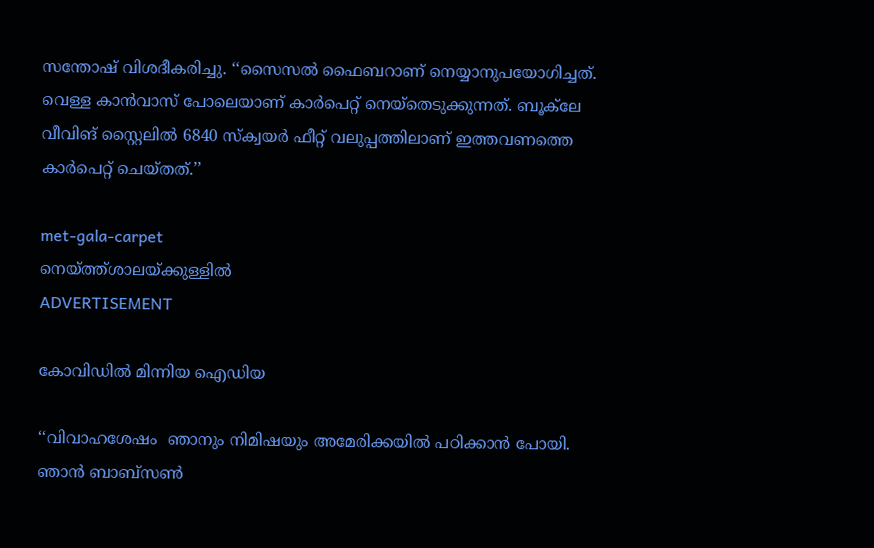സന്തോഷ് വിശദീകരിച്ചു. ‘‘സൈസൽ ഫൈബറാണ് നെയ്യാനുപയോഗിച്ചത്.  വെള്ള കാൻവാസ് പോലെയാണ് കാർപെറ്റ് നെയ്തെടുക്കുന്നത്. ബൂക്‌ലേ  വീവിങ് സ്റ്റൈലിൽ 6840 സ്ക്വയർ ഫീറ്റ് വലുപ്പത്തിലാണ് ഇത്തവണത്തെ കാർപെറ്റ് ചെയ്തത്.’’

met-gala-carpet
നെയ്ത്ത്‌ശാലയ്ക്കുള്ളിൽ
ADVERTISEMENT

കോവിഡിൽ മിന്നിയ ഐഡിയ

‘‘വിവാഹശേഷം  ഞാനും നിമിഷയും അമേരിക്കയിൽ പഠിക്കാൻ പോയി. ഞാൻ ബാബ്സൺ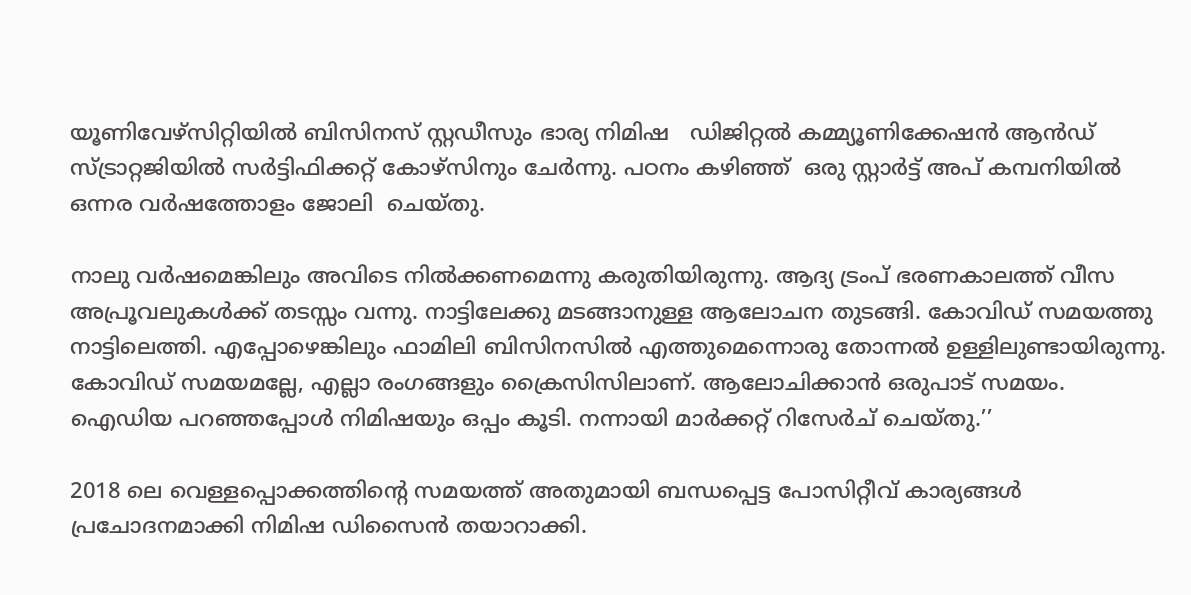യൂണിവേഴ്സിറ്റിയിൽ ബിസിനസ് സ്റ്റഡീസും ഭാര്യ നിമിഷ   ഡിജിറ്റൽ കമ്മ്യൂണിക്കേഷൻ ആൻഡ് സ്ട്രാറ്റജിയിൽ സർട്ടിഫിക്കറ്റ് കോഴ്സിനും ചേർന്നു. പഠനം കഴിഞ്ഞ്  ഒരു സ്റ്റാർട്ട് അപ് കമ്പനിയിൽ  ഒന്നര വർഷത്തോളം ജോലി  ചെയ്തു.

നാലു വർഷമെങ്കിലും അവിടെ നിൽക്കണമെന്നു കരുതിയിരുന്നു. ആദ്യ ട്രംപ് ഭരണകാലത്ത് വീസ അപ്രൂവലുകൾക്ക് തടസ്സം വന്നു. നാട്ടിലേക്കു മടങ്ങാനുള്ള ആലോചന തുടങ്ങി. കോവിഡ് സമയത്തു നാട്ടിലെത്തി. എപ്പോഴെങ്കിലും ഫാമിലി ബിസിനസിൽ എത്തുമെന്നൊരു തോന്നൽ ഉള്ളിലുണ്ടായിരുന്നു. കോവിഡ് സമയമല്ലേ, എല്ലാ രംഗങ്ങളും ക്രൈസിസിലാണ്. ആലോചിക്കാൻ ഒരുപാട് സമയം. ഐഡിയ പറഞ്ഞപ്പോൾ നിമിഷയും ഒപ്പം കൂടി. നന്നായി മാർക്കറ്റ് റിസേർച് ചെയ്തു.’’

2018 ലെ വെള്ളപ്പൊക്കത്തിന്റെ സമയത്ത് അതുമായി ബന്ധപ്പെട്ട പോസിറ്റീവ് കാര്യങ്ങൾ പ്രചോദനമാക്കി നിമിഷ ഡിസൈൻ തയാറാക്കി.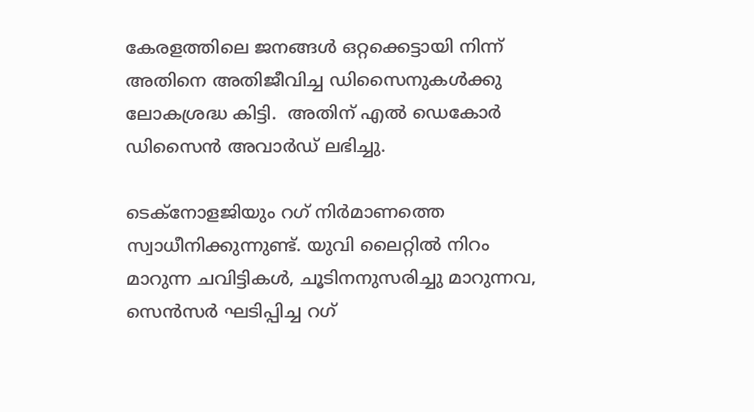കേരളത്തിലെ ജനങ്ങൾ ഒറ്റക്കെട്ടായി നിന്ന് അതിനെ അതിജീവിച്ച ഡിസൈനുകൾക്കു ലോകശ്രദ്ധ കിട്ടി.  അതിന് എൽ ഡെകോർ ഡിസൈൻ അവാർഡ് ലഭിച്ചു.

ടെക്നോളജിയും റഗ് നിർമാണത്തെ സ്വാധീനിക്കുന്നുണ്ട്. യുവി ലൈറ്റിൽ നിറം മാറുന്ന ചവിട്ടികൾ, ചൂടിനനുസരിച്ചു മാറുന്നവ, സെൻസർ ഘടിപ്പിച്ച റഗ്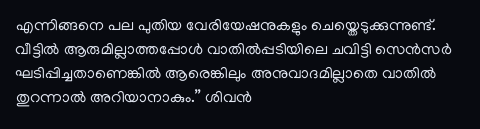എന്നിങ്ങനെ പല പുതിയ വേരിയേഷനുകളും ചെയ്തെടുക്കുന്നുണ്ട്. വീട്ടിൽ ആരുമില്ലാത്തപ്പോള്‍ വാതിൽപ്പടിയിലെ ചവിട്ടി സെൻസർ ഘടിപ്പിച്ചതാണെങ്കിൽ ആരെങ്കിലും അനുവാദമില്ലാതെ വാതിൽ തുറന്നാൽ അറിയാനാകും.’’ ശിവൻ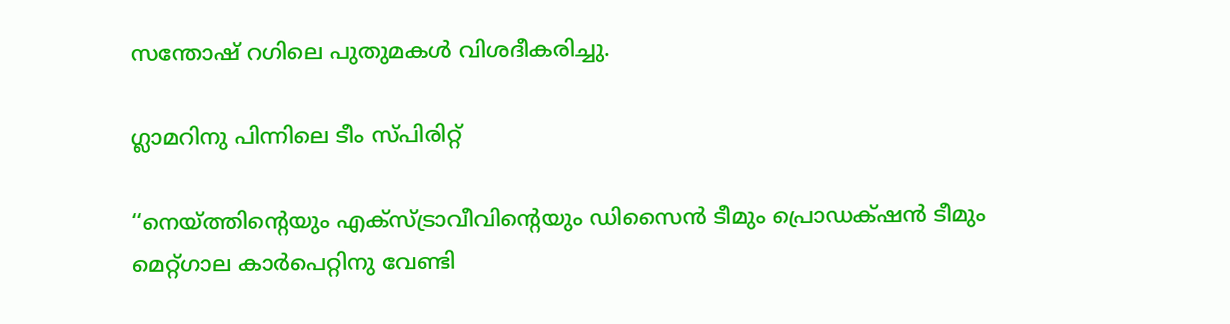സന്തോഷ് റഗിലെ പുതുമകൾ വിശദീകരിച്ചു.

ഗ്ലാമറിനു പിന്നിലെ ടീം സ്പിരിറ്റ്

‘‘നെയ്ത്തിന്റെയും എക്സ്ട്രാവീവിന്റെയും ഡിസൈൻ ടീമും പ്രൊഡക്‌ഷൻ ടീമും മെറ്റ്ഗാല കാർപെറ്റിനു വേണ്ടി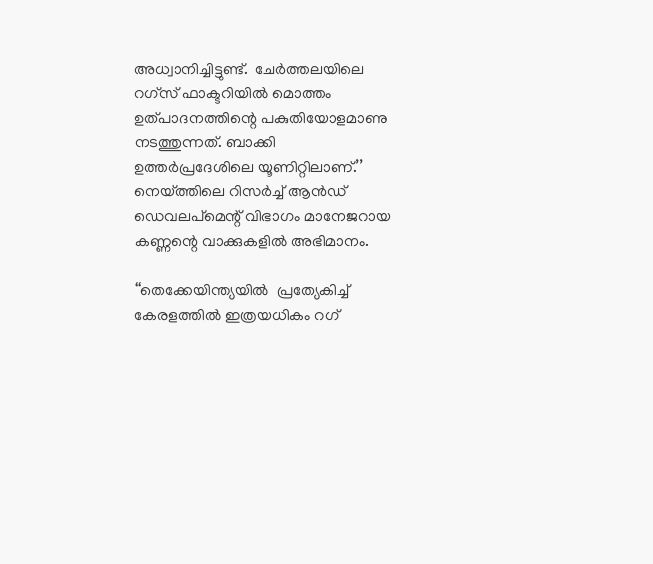അധ്വാനിച്ചിട്ടുണ്ട്.  ചേർത്തലയിലെ റഗ്സ് ഫാക്ടറിയിൽ മൊത്തം ഉത്പാദനത്തിന്റെ പകുതിയോളമാണു നടത്തുന്നത്. ബാക്കി ഉത്തർപ്രദേശിലെ യൂണിറ്റിലാണ്.’’ നെയ്ത്തിലെ റിസർച്ച് ആൻഡ് ഡെവലപ്മെന്റ് വിഭാഗം മാനേജറായ കണ്ണന്റെ വാക്കുകളിൽ അഭിമാനം.

‘‘തെക്കേയിന്ത്യയിൽ  പ്രത്യേകിച്ച് കേരളത്തിൽ ഇത്രയധികം റഗ്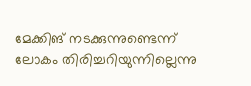മേക്കിങ് നടക്കുന്നുണ്ടെന്ന് ലോകം തിരിച്ചറിയുന്നില്ലെന്നു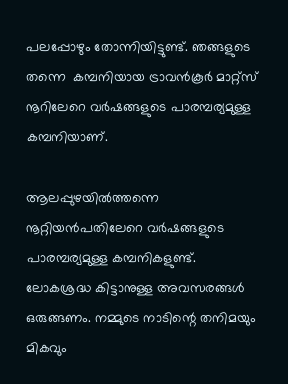പലപ്പോഴും തോന്നിയിട്ടുണ്ട്. ഞങ്ങളുടെ തന്നെ  കമ്പനിയായ ട്രാവൻകൂർ മാറ്റ്സ് നൂറിലേറെ വർഷങ്ങളുടെ പാരമ്പര്യമുള്ള കമ്പനിയാണ്.

ആലപ്പുഴയിൽത്തന്നെ നൂറ്റിയൻപതിലേറെ വർഷങ്ങളുടെ പാരമ്പര്യമുള്ള കമ്പനികളുണ്ട്. ലോകശ്രദ്ധ കിട്ടാനുള്ള അവസരങ്ങൾ ഒരുങ്ങണം. നമ്മുടെ നാടിന്റെ തനിമയും മികവും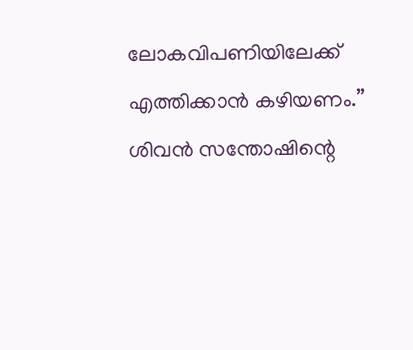ലോകവിപണിയിലേക്ക് എത്തിക്കാൻ കഴിയണം.’’  ശിവൻ സന്തോഷിന്റെ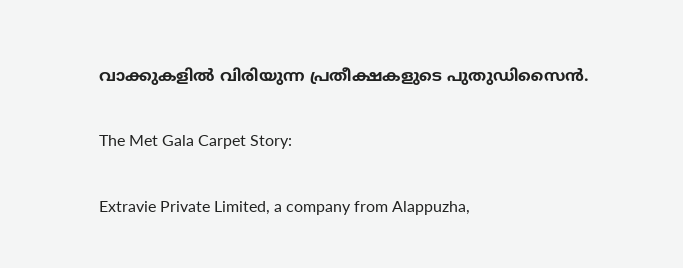വാക്കുകളിൽ വിരിയുന്ന പ്രതീക്ഷകളുടെ പുതുഡിസൈൻ.

The Met Gala Carpet Story:

Extravie Private Limited, a company from Alappuzha,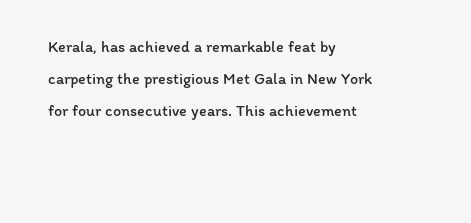Kerala, has achieved a remarkable feat by carpeting the prestigious Met Gala in New York for four consecutive years. This achievement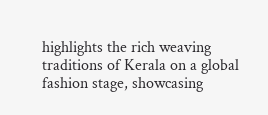highlights the rich weaving traditions of Kerala on a global fashion stage, showcasing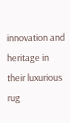innovation and heritage in their luxurious rug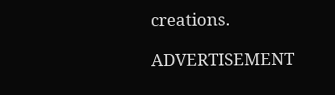creations.

ADVERTISEMENT